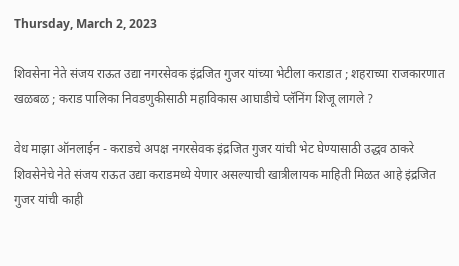Thursday, March 2, 2023

शिवसेना नेते संजय राऊत उद्या नगरसेवक इंद्रजित गुजर यांच्या भेटीला कराडात ; शहराच्या राजकारणात खळबळ ; कराड पालिका निवडणुकीसाठी महाविकास आघाडीचे प्लॅनिंग शिजू लागले ?

वेध माझा ऑनलाईन - कराडचे अपक्ष नगरसेवक इंद्रजित गुजर यांची भेट घेण्यासाठी उद्धव ठाकरे शिवसेनेचे नेते संजय राऊत उद्या कराडमध्ये येणार असल्याची खात्रीलायक माहिती मिळत आहे इंद्रजित गुजर यांची काही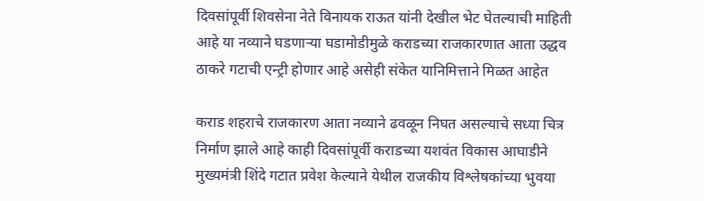दिवसांपूर्वी शिवसेना नेते विनायक राऊत यांनी देखील भेट घेतल्याची माहिती आहे या नव्याने घडणाऱ्या घडामोडीमुळे कराडच्या राजकारणात आता उद्धव ठाकरे गटाची एन्ट्री होणार आहे असेही संकेत यानिमित्ताने मिळत आहेत

कराड शहराचे राजकारण आता नव्याने ढवळून निघत असल्याचे सध्या चित्र निर्माण झाले आहे काही दिवसांपूर्वी कराडच्या यशवंत विकास आघाडीने मुख्यमंत्री शिंदे गटात प्रवेश केल्याने येथील राजकीय विश्लेषकांच्या भुवया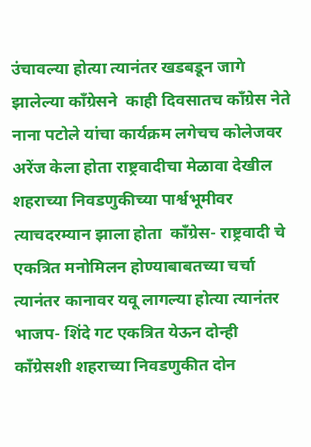उंचावल्या होत्या त्यानंतर खडबडून जागे झालेल्या काँग्रेसने  काही दिवसातच काँग्रेस नेते नाना पटोले यांचा कार्यक्रम लगेचच कोलेजवर अरेंज केला होता राष्ट्रवादीचा मेळावा देखील शहराच्या निवडणुकीच्या पार्श्वभूमीवर त्याचदरम्यान झाला होता  काँग्रेस- राष्ट्रवादी चे एकत्रित मनोमिलन होण्याबाबतच्या चर्चा त्यानंतर कानावर यवू लागल्या होत्या त्यानंतर भाजप- शिंदे गट एकत्रित येऊन दोन्ही काँग्रेसशी शहराच्या निवडणुकीत दोन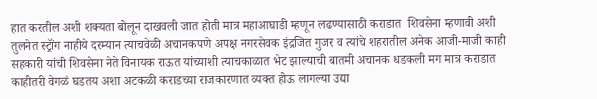हात करतील अशी शक्यता बोलून दाखवली जात होती मात्र महाआघाडी म्हणून लढण्यासाठी कराडात  शिवसेना म्हणावी अशी तुलनेत स्ट्रॉंग नाहीये दरम्यान त्याचवेळी अचानकपणे अपक्ष नगरसेवक इंद्रजित गुजर व त्यांचे शहरातील अनेक आजी-माजी काही सहकारी यांची शिवसेना नेते विनायक राऊत यांच्याशी त्याचकाळात भेट झाल्याची बातमी अचानक धडकली मग मात्र कराडात काहीतरी वेगळं घडतय अशा अटकळी कराडच्या राजकारणात व्यक्त होऊ लागल्या उद्या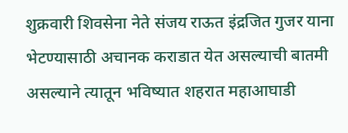शुक्रवारी शिवसेना नेते संजय राऊत इंद्रजित गुजर याना भेटण्यासाठी अचानक कराडात येत असल्याची बातमी असल्याने त्यातून भविष्यात शहरात महाआघाडी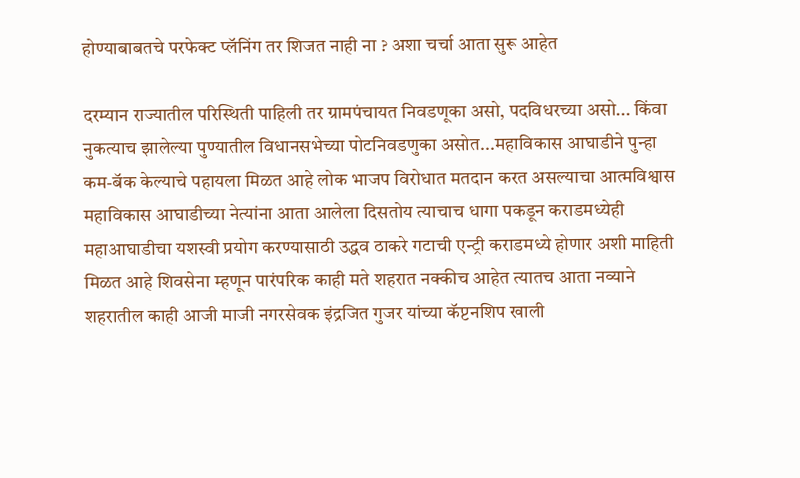होण्याबाबतचे परफेक्ट प्लॅनिंग तर शिजत नाही ना ? अशा चर्चा आता सुरू आहेत

दरम्यान राज्यातील परिस्थिती पाहिली तर ग्रामपंचायत निवडणूका असो, पदविधरच्या असो... किंवा नुकत्याच झालेल्या पुण्यातील विधानसभेच्या पोटनिवडणुका असोत...महाविकास आघाडीने पुन्हा कम-बॅक केल्याचे पहायला मिळत आहे लोक भाजप विरोधात मतदान करत असल्याचा आत्मविश्वास महाविकास आघाडीच्या नेत्यांना आता आलेला दिसतोय त्याचाच धागा पकडून कराडमध्येही महाआघाडीचा यशस्वी प्रयोग करण्यासाठी उद्धव ठाकरे गटाची एन्ट्री कराडमध्ये होणार अशी माहिती मिळत आहे शिवसेना म्हणून पारंपरिक काही मते शहरात नक्कीच आहेत त्यातच आता नव्याने शहरातील काही आजी माजी नगरसेवक इंद्रजित गुजर यांच्या कॅप्टनशिप खाली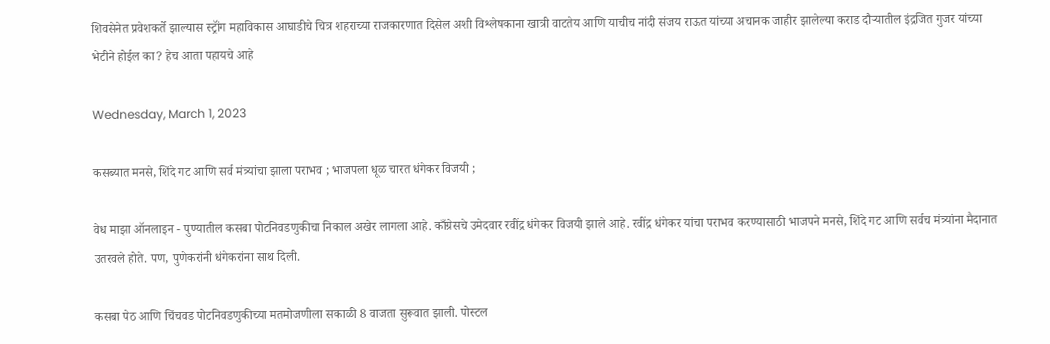शिवसेनेत प्रवेशकर्ते झाल्यास स्ट्रॉंग महाविकास आघाडीचे चित्र शहराच्या राजकारणात दिसेल अशी विश्लेषकाना खात्री वाटतेय आणि याचीच नांदी संजय राऊत यांच्या अचानक जाहीर झालेल्या कराड दौऱ्यातील इंद्रजित गुजर यांच्या भेटीने होईल का? हेच आता पहायचे आहे

Wednesday, March 1, 2023

कसब्यात मनसे, शिंदे गट आणि सर्व मंत्र्यांचा झाला पराभव ; भाजपला धूळ चारत धंगेकर विजयी ;

वेध माझा ऑनलाइन - पुण्यातील कसबा पोटनिवडणुकीचा निकाल अखेर लागला आहे. काँग्रेसचे उमेदवार रवींद्र धंगेकर विजयी झाले आहे. रवींद्र धंगेकर यांचा पराभव करण्यासाठी भाजपने मनसे, शिंदे गट आणि सर्वच मंत्र्यांना मैदानात उतरवले होते. पण, पुणेकरांनी धंगेकरांना साथ दिली.

कसबा पेठ आणि चिंचवड पोटनिवडणुकीच्या मतमोजणीला सकाळी 8 वाजता सुरूवात झाली. पोस्टल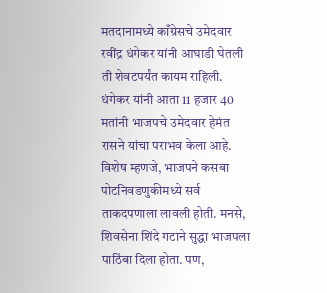मतदानामध्ये काँग्रेसचे उमेदवार रवींद्र धंगेकर यांनी आघाडी घेतली ती शेवटपर्यंत कायम राहिली.  धंगेकर यांनी आता 11 हजार 40 मतांनी भाजपचे उमेदवार हेमंत रासने यांचा पराभव केला आहे.  विशेष म्हणजे, भाजपने कसबा पोटनिवडणुकीमध्ये सर्व ताकदपणाला लावली होती. मनसे, शिवसेना शिंदे गटाने सुद्धा भाजपला पाठिंबा दिला होता. पण,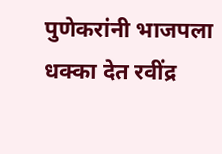पुणेकरांनी भाजपला धक्का देत रवींद्र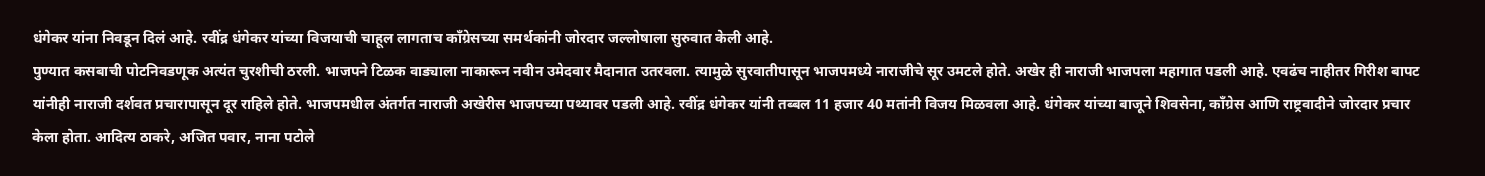धंगेकर यांना निवडून दिलं आहे. रवींद्र धंगेकर यांच्या विजयाची चाहूल लागताच काँग्रेसच्या समर्थकांनी जोरदार जल्लोषाला सुरुवात केली आहे.
पुण्यात कसबाची पोटनिवडणूक अत्यंत चुरशीची ठरली. भाजपने टिळक वाड्याला नाकारून नवीन उमेदवार मैदानात उतरवला. त्यामुळे सुरवातीपासून भाजपमध्ये नाराजीचे सूर उमटले होते. अखेर ही नाराजी भाजपला महागात पडली आहे. एवढंच नाहीतर गिरीश बापट यांनीही नाराजी दर्शवत प्रचारापासून दूर राहिले होते. भाजपमधील अंतर्गत नाराजी अखेरीस भाजपच्या पथ्यावर पडली आहे. रवींद्र धंगेकर यांनी तब्बल 11 हजार 40 मतांनी विजय मिळवला आहे. धंगेकर यांच्या बाजूने शिवसेना, काँग्रेस आणि राष्ट्रवादीने जोरदार प्रचार केला होता. आदित्य ठाकरे, अजित पवार, नाना पटोले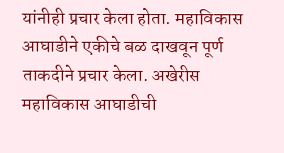यांनीही प्रचार केला होता. महाविकास आघाडीने एकीचे बळ दाखवून पूर्ण ताकदीने प्रचार केला. अखेरीस महाविकास आघाडीची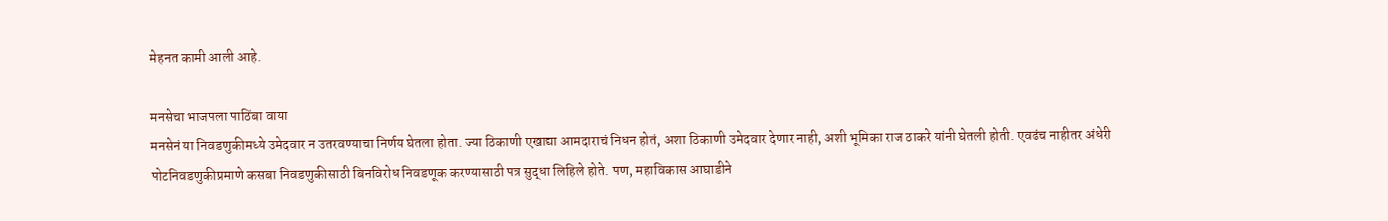मेहनत कामी आली आहे.

मनसेचा भाजपला पाठिंबा वाया
मनसेनं या निवडणुकीमध्ये उमेदवार न उतरवण्याचा निर्णय घेतला होता. ज्या ठिकाणी एखाद्या आमदाराचं निधन होतं, अशा ठिकाणी उमेदवार देणार नाही, अशी भूमिका राज ठाकरे यांनी घेतली होती. एवढंच नाहीतर अंधेरी पोटनिवडणुकीप्रमाणे कसबा निवडणुकीसाठी बिनविरोध निवडणूक करण्यासाठी पत्र सुद्धा लिहिले होते. पण, महाविकास आघाडीने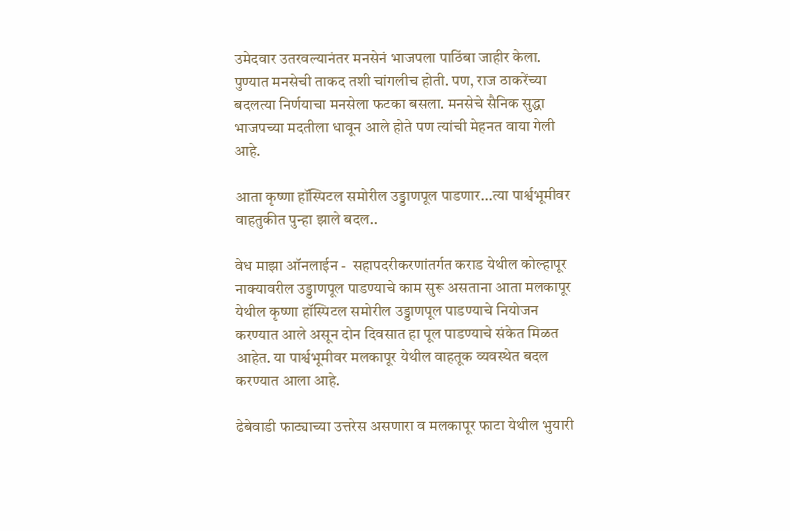उमेदवार उतरवल्यानंतर मनसेनं भाजपला पाठिंबा जाहीर केला. पुण्यात मनसेची ताकद तशी चांगलीच होती. पण, राज ठाकरेंच्या बदलत्या निर्णयाचा मनसेला फटका बसला. मनसेचे सैनिक सुद्धा भाजपच्या मदतीला धावून आले होते पण त्यांची मेहनत वाया गेली आहे.

आता कृष्णा हॉस्पिटल समोरील उड्डाणपूल पाडणार...त्या पार्श्वभूमीवर वाहतुकीत पुन्हा झाले बदल..

वेध माझा ऑनलाईन -  सहापदरीकरणांतर्गत कराड येथील कोल्हापूर नाक्यावरील उड्डाणपूल पाडण्याचे काम सुरू असताना आता मलकापूर येथील कृष्णा हॉस्पिटल समोरील उड्डाणपूल पाडण्याचे नियोजन करण्यात आले असून दोन दिवसात हा पूल पाडण्याचे संकेत मिळत आहेत. या पार्श्वभूमीवर मलकापूर येथील वाहतूक व्यवस्थेत बदल करण्यात आला आहे.

ढेबेवाडी फाट्याच्या उत्तरेस असणारा व मलकापूर फाटा येथील भुयारी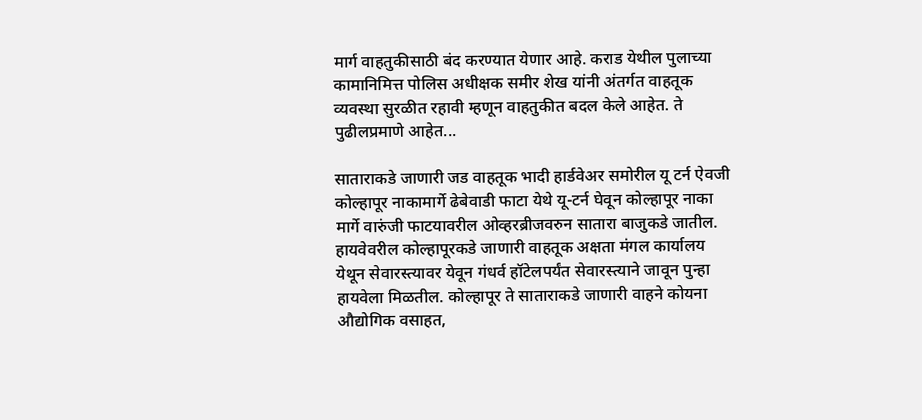मार्ग वाहतुकीसाठी बंद करण्यात येणार आहे. कराड येथील पुलाच्या कामानिमित्त पोलिस अधीक्षक समीर शेख यांनी अंतर्गत वाहतूक व्यवस्था सुरळीत रहावी म्हणून वाहतुकीत बदल केले आहेत. ते पुढीलप्रमाणे आहेत...

साताराकडे जाणारी जड वाहतूक भादी हार्डवेअर समोरील यू टर्न ऐवजी कोल्हापूर नाकामार्गे ढेबेवाडी फाटा येथे यू-टर्न घेवून कोल्हापूर नाका मार्गे वारुंजी फाटयावरील ओव्हरब्रीजवरुन सातारा बाजुकडे जातील. हायवेवरील कोल्हापूरकडे जाणारी वाहतूक अक्षता मंगल कार्यालय येथून सेवारस्त्यावर येवून गंधर्व हॉटेलपर्यंत सेवारस्त्याने जावून पुन्हा हायवेला मिळतील. कोल्हापूर ते साताराकडे जाणारी वाहने कोयना औद्योगिक वसाहत,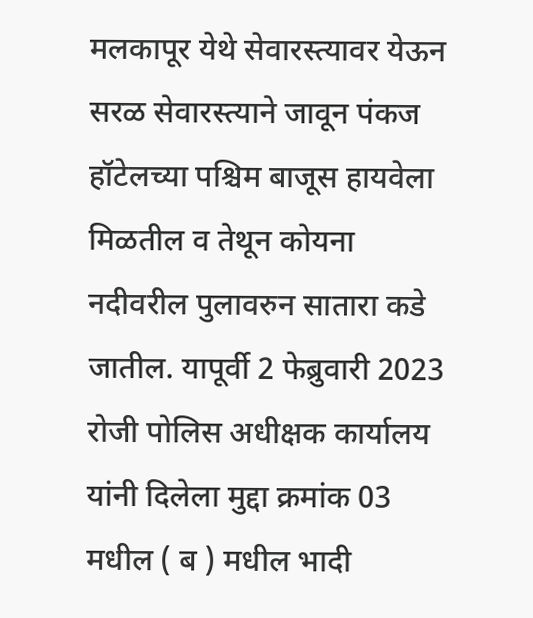मलकापूर येथे सेवारस्त्यावर येऊन सरळ सेवारस्त्याने जावून पंकज हॉटेलच्या पश्चिम बाजूस हायवेला मिळतील व तेथून कोयना नदीवरील पुलावरुन सातारा कडे जातील. यापूर्वी 2 फेब्रुवारी 2023 रोजी पोलिस अधीक्षक कार्यालय यांनी दिलेला मुद्दा क्रमांक 03 मधील ( ब ) मधील भादी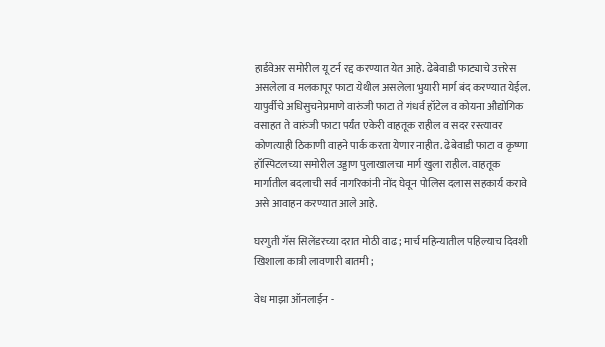हार्डवेअर समोरील यू टर्न रद्द करण्यात येत आहे. ढेबेवाडी फाट्याचे उत्तरेस असलेला व मलकापूर फाटा येथील असलेला भुयारी मार्ग बंद करण्यात येईल. यापुर्वीचे अधिसुचनेप्रमाणे वारुंजी फाटा ते गंधर्व हॉटेल व कोयना औद्योगिक वसाहत ते वारुंजी फाटा पर्यंत एकेरी वाहतूक राहील व सदर रस्त्यावर कोणत्याही ठिकाणी वाहने पार्क करता येणार नाहीत. ढेबेवाडी फाटा व कृष्णा हॉस्पिटलच्या समोरील उड्डाण पुलाखालचा मार्ग खुला राहील. वाहतूक मार्गातील बदलाची सर्व नागरिकांनी नोंद घेवून पोलिस दलास सहकार्य करावे असे आवाहन करण्यात आले आहे.

घरगुती गॅस सिलेंडरच्या दरात मोठी वाढ ; मार्च महिन्यातील पहिल्याच दिवशी खिशाला कात्री लावणारी बातमी ;

वेध माझा ऑनलाईन -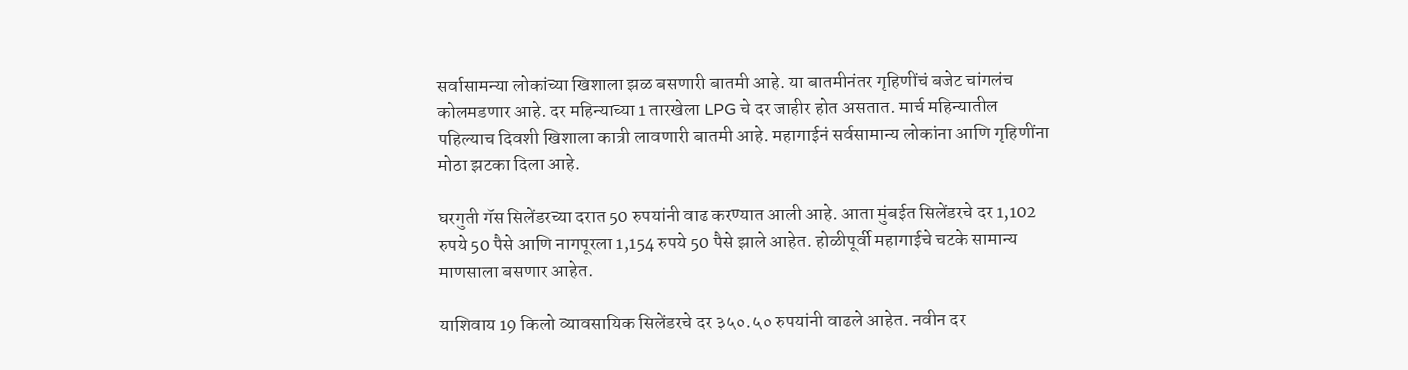सर्वासामन्या लोकांच्या खिशाला झळ बसणारी बातमी आहे. या बातमीनंतर गृहिणींचं बजेट चांगलंच कोलमडणार आहे. दर महिन्याच्या 1 तारखेला LPG चे दर जाहीर होत असतात. मार्च महिन्यातील पहिल्याच दिवशी खिशाला कात्री लावणारी बातमी आहे. महागाईनं सर्वसामान्य लोकांना आणि गृहिणींना मोठा झटका दिला आहे.

घरगुती गॅस सिलेंडरच्या दरात 50 रुपयांनी वाढ करण्यात आली आहे. आता मुंबईत सिलेंडरचे दर 1,102 रुपये 50 पैसे आणि नागपूरला 1,154 रुपये 50 पैसे झाले आहेत. होळीपूर्वी महागाईचे चटके सामान्य माणसाला बसणार आहेत.

याशिवाय 19 किलो व्यावसायिक सिलेंडरचे दर ३५०.५० रुपयांनी वाढले आहेत. नवीन दर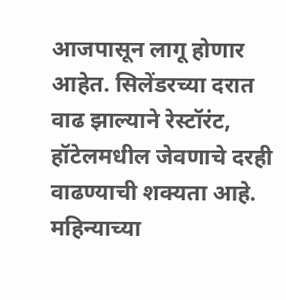आजपासून लागू होणार आहेत. सिलेंडरच्या दरात वाढ झाल्याने रेस्टॉरंट, हॉटेलमधील जेवणाचे दरही वाढण्याची शक्यता आहे. महिन्याच्या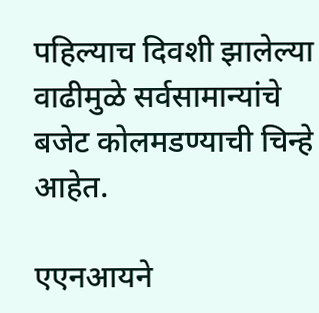पहिल्याच दिवशी झालेल्या वाढीमुळे सर्वसामान्यांचे बजेट कोलमडण्याची चिन्हे आहेत.

एएनआयने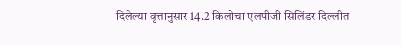दिलेल्या वृत्तानुसार 14.2 किलोचा एलपीजी सिलिंडर दिल्लीत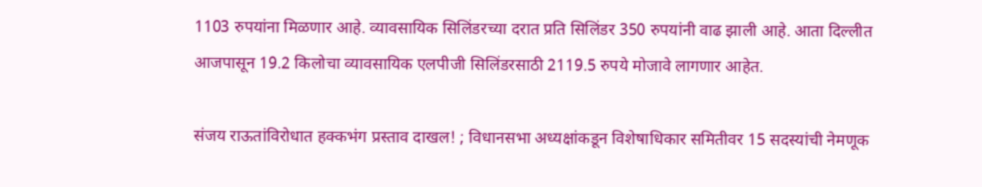1103 रुपयांना मिळणार आहे. व्यावसायिक सिलिंडरच्या दरात प्रति सिलिंडर 350 रुपयांनी वाढ झाली आहे. आता दिल्लीत आजपासून 19.2 किलोचा व्यावसायिक एलपीजी सिलिंडरसाठी 2119.5 रुपये मोजावे लागणार आहेत.

संजय राऊतांविरोधात हक्कभंग प्रस्ताव दाखल! ; विधानसभा अध्यक्षांकडून विशेषाधिकार समितीवर 15 सदस्यांची नेमणूक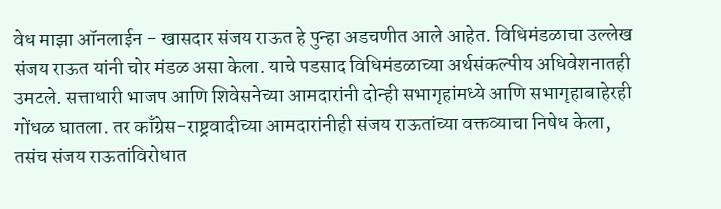वेध माझा ऑनलाईन - खासदार संजय राऊत हे पुन्हा अडचणीत आले आहेत. विधिमंडळाचा उल्लेख संजय राऊत यांनी चोर मंडळ असा केला. याचे पडसाद विधिमंडळाच्या अर्थसंकल्पीय अधिवेशनातही उमटले. सत्ताधारी भाजप आणि शिवेसनेच्या आमदारांनी दोन्ही सभागृहांमध्ये आणि सभागृहाबाहेरही गोंधळ घातला. तर काँग्रेस-राष्ट्रवादीच्या आमदारांनीही संजय राऊतांच्या वक्तव्याचा निषेध केला, तसंच संजय राऊतांविरोधात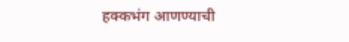हक्कभंग आणण्याची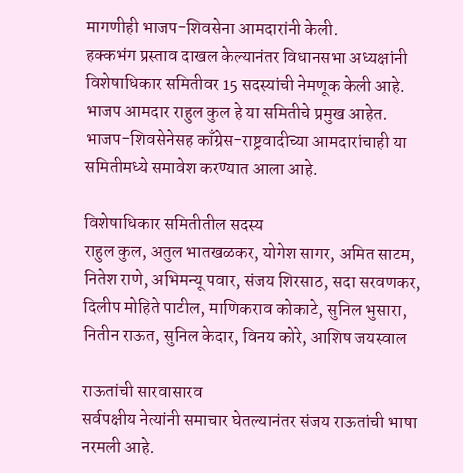मागणीही भाजप-शिवसेना आमदारांनी केली.
हक्कभंग प्रस्ताव दाखल केल्यानंतर विधानसभा अध्यक्षांनी विशेषाधिकार समितीवर 15 सदस्यांची नेमणूक केली आहे. भाजप आमदार राहुल कुल हे या समितीचे प्रमुख आहेत. भाजप-शिवसेनेसह काँग्रेस-राष्ट्रवादीच्या आमदारांचाही या समितीमध्ये समावेश करण्यात आला आहे.

विशेषाधिकार समितीतील सदस्य
राहुल कुल, अतुल भातखळकर, योगेश सागर, अमित साटम, नितेश राणे, अभिमन्यू पवार, संजय शिरसाठ, सदा सरवणकर, दिलीप मोहिते पाटील, माणिकराव कोकाटे, सुनिल भुसारा, नितीन राऊत, सुनिल केदार, विनय कोरे, आशिष जयस्वाल

राऊतांची सारवासारव
सर्वपक्षीय नेत्यांनी समाचार घेतल्यानंतर संजय राऊतांची भाषा नरमली आहे.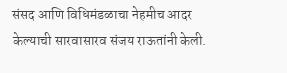संसद आणि विधिमंडळाचा नेहमीच आदर केल्याची सारवासारव संजय राऊतांनी केली.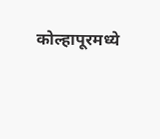कोल्हापूरमध्ये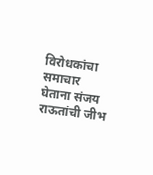विरोधकांचा समाचार घेताना संजय राऊतांची जीभ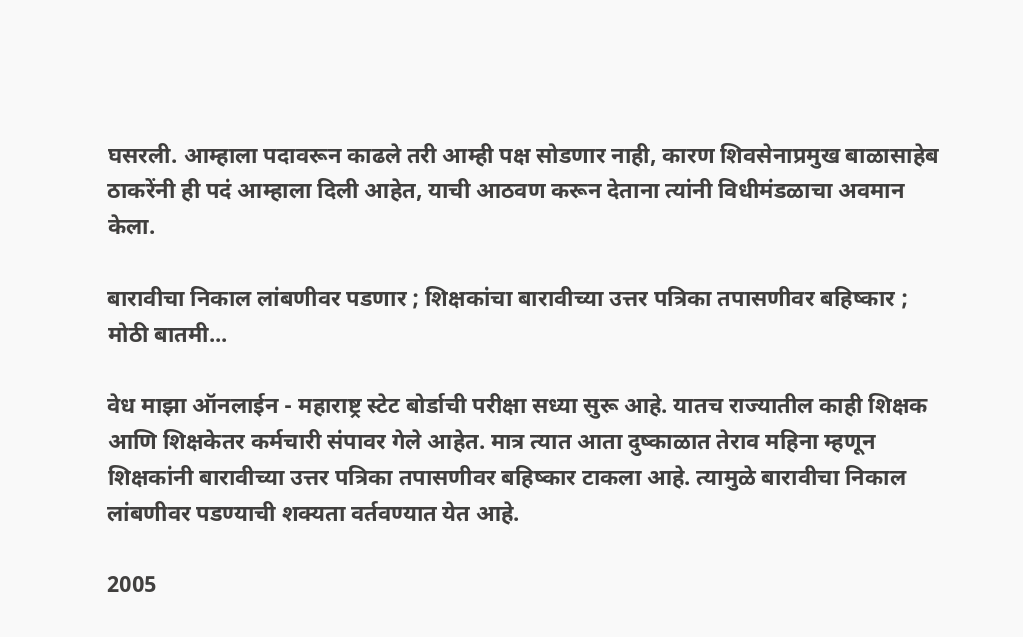घसरली. आम्हाला पदावरून काढले तरी आम्ही पक्ष सोडणार नाही, कारण शिवसेनाप्रमुख बाळासाहेब ठाकरेंनी ही पदं आम्हाला दिली आहेत, याची आठवण करून देताना त्यांनी विधीमंडळाचा अवमान केला.

बारावीचा निकाल लांबणीवर पडणार ; शिक्षकांचा बारावीच्या उत्तर पत्रिका तपासणीवर बहिष्कार ; मोठी बातमी...

वेध माझा ऑनलाईन - महाराष्ट्र स्टेट बोर्डाची परीक्षा सध्या सुरू आहे. यातच राज्यातील काही शिक्षक आणि शिक्षकेतर कर्मचारी संपावर गेले आहेत. मात्र त्यात आता दुष्काळात तेराव महिना म्हणून शिक्षकांनी बारावीच्या उत्तर पत्रिका तपासणीवर बहिष्कार टाकला आहे. त्यामुळे बारावीचा निकाल लांबणीवर पडण्याची शक्यता वर्तवण्यात येत आहे.

2005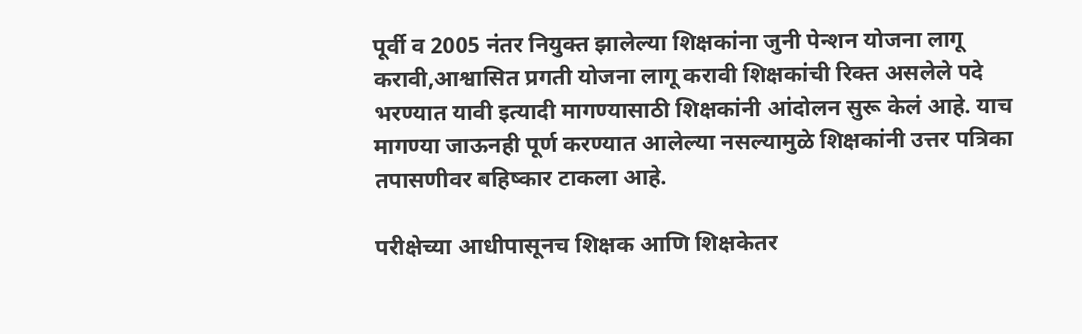पूर्वी व 2005 नंतर नियुक्त झालेल्या शिक्षकांना जुनी पेन्शन योजना लागू करावी,आश्वासित प्रगती योजना लागू करावी शिक्षकांची रिक्त असलेले पदे भरण्यात यावी इत्यादी मागण्यासाठी शिक्षकांनी आंदोलन सुरू केलं आहे. याच मागण्या जाऊनही पूर्ण करण्यात आलेल्या नसल्यामुळे शिक्षकांनी उत्तर पत्रिका तपासणीवर बहिष्कार टाकला आहे.

परीक्षेच्या आधीपासूनच शिक्षक आणि शिक्षकेतर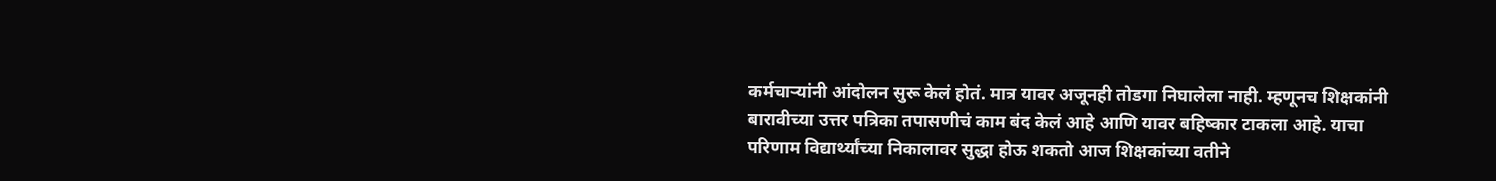कर्मचाऱ्यांनी आंदोलन सुरू केलं होतं. मात्र यावर अजूनही तोडगा निघालेला नाही. म्हणूनच शिक्षकांनी बारावीच्या उत्तर पत्रिका तपासणीचं काम बंद केलं आहे आणि यावर बहिष्कार टाकला आहे. याचा परिणाम विद्यार्थ्यांच्या निकालावर सुद्धा होऊ शकतो आज शिक्षकांच्या वतीने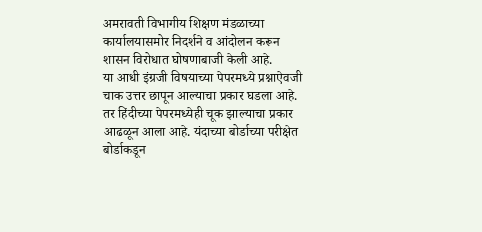अमरावती विभागीय शिक्षण मंडळाच्या कार्यालयासमोर निदर्शने व आंदोलन करून शासन विरोधात घोषणाबाजी केली आहे.
या आधी इंग्रजी विषयाच्या पेपरमध्ये प्रश्नाऐवजी चाक उत्तर छापून आल्याचा प्रकार घडला आहे. तर हिंदीच्या पेपरमध्येही चूक झाल्याचा प्रकार आढळून आला आहे. यंदाच्या बोर्डाच्या परीक्षेत बोर्डाकडून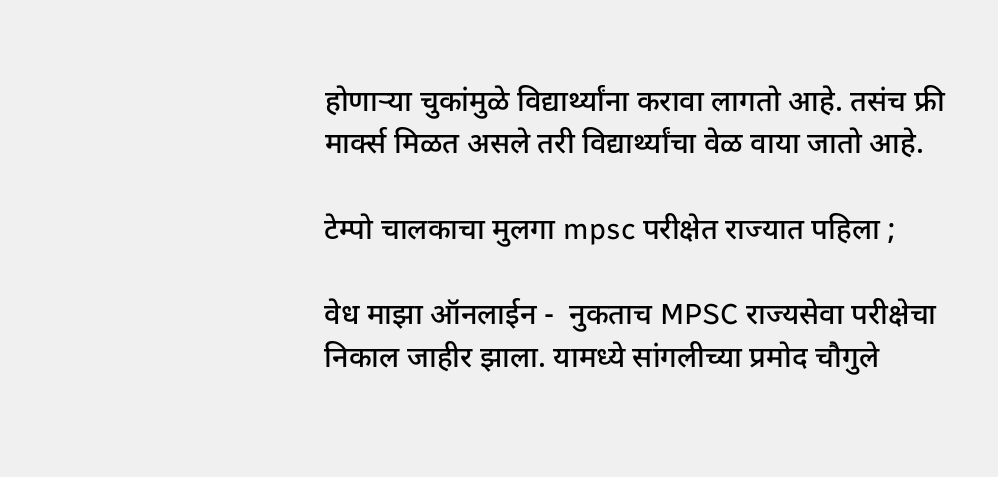होणाऱ्या चुकांमुळे विद्यार्थ्यांना करावा लागतो आहे. तसंच फ्री मार्क्स मिळत असले तरी विद्यार्थ्यांचा वेळ वाया जातो आहे.

टेम्पो चालकाचा मुलगा mpsc परीक्षेत राज्यात पहिला ;

वेध माझा ऑनलाईन -  नुकताच MPSC राज्यसेवा परीक्षेचा निकाल जाहीर झाला. यामध्ये सांगलीच्या प्रमोद चौगुले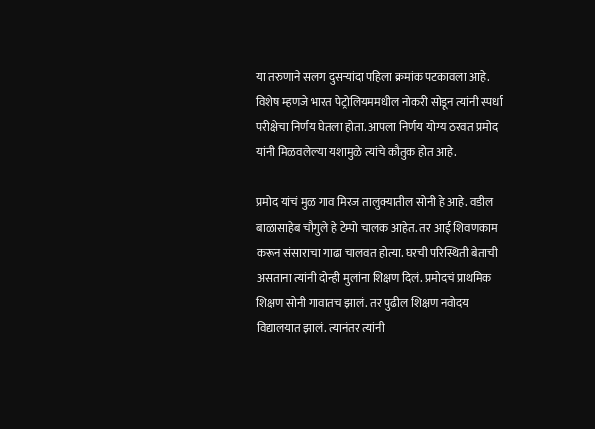या तरुणाने सलग दुसऱ्यांदा पहिला क्रमांक पटकावला आहे. विशेष म्हणजे भारत पेट्रोलियममधील नोकरी सोडून त्यांनी स्पर्धा परीक्षेचा निर्णय घेतला होता. आपला निर्णय योग्य ठरवत प्रमोद यांनी मिळवलेल्या यशामुळे त्यांचे कौतुक होत आहे.

प्रमोद यांचं मुळ गाव मिरज तालुक्यातील सोनी हे आहे. वडील बाळासाहेब चौगुले हे टेम्पो चालक आहेत. तर आई शिवणकाम करून संसाराचा गाढा चालवत होत्या. घरची परिस्थिती बेताची असताना त्यांनी दोन्ही मुलांना शिक्षण दिलं. प्रमोदचं प्राथमिक शिक्षण सोनी गावातच झालं. तर पुढील शिक्षण नवोदय विद्यालयात झालं. त्यानंतर त्यांनी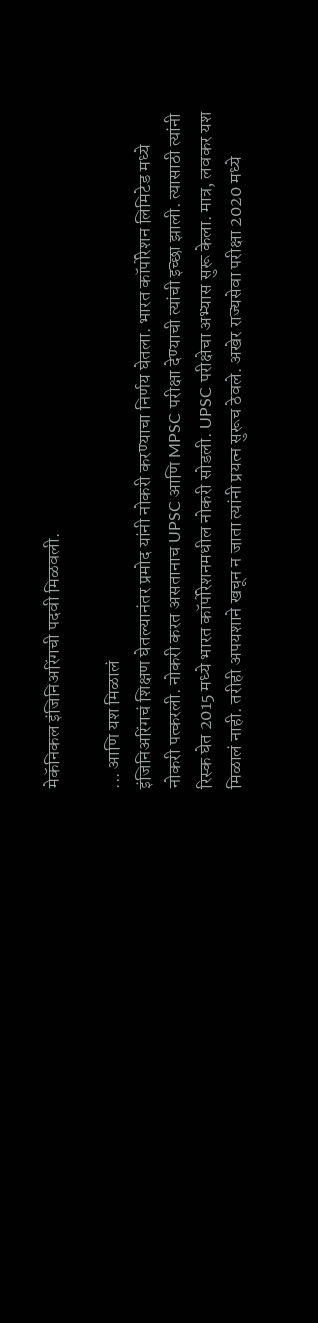मेकॅनिकल इंजिनिअरिंगची पदवी मिळवली.

... आणि यश मिळालं
इंजिनिअरिंगचं शिक्षण घेतल्यानंतर प्रमोद यांनी नोकरी करण्याचा निर्णय घेतला. भारत कॉर्पोरेशन लिमिटेड मध्ये नोकरी पत्करली. नोकरी करत असतानाच UPSC आणि MPSC परीक्षा देण्याची त्यांची इच्छा झाली. त्यासाठी त्यांनी रिस्क घेत 2015 मध्ये भारत कॉर्पोरेशनमधील नोकरी सोडली. UPSC परीक्षेचा अभ्यास सुरू केला. मात्र, लवकर यश मिळालं नाही. तरीही अपयशाने खचून न जाता त्यांनी प्रयत्न सुरूच ठेवले. अखेर राज्यसेवा परीक्षा 2020 मध्ये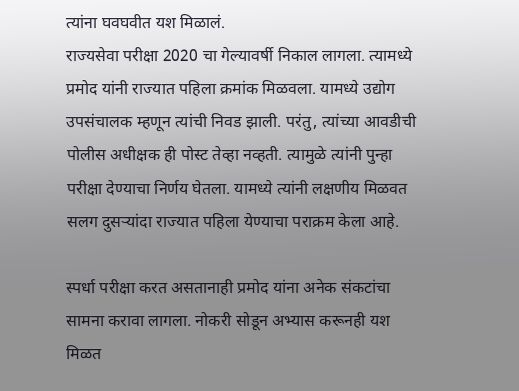त्यांना घवघवीत यश मिळालं.
राज्यसेवा परीक्षा 2020 चा गेल्यावर्षी निकाल लागला. त्यामध्ये प्रमोद यांनी राज्यात पहिला क्रमांक मिळवला. यामध्ये उद्योग उपसंचालक म्हणून त्यांची निवड झाली. परंतु, त्यांच्या आवडीची पोलीस अधीक्षक ही पोस्ट तेव्हा नव्हती. त्यामुळे त्यांनी पुन्हा परीक्षा देण्याचा निर्णय घेतला. यामध्ये त्यांनी लक्षणीय मिळवत सलग दुसऱ्यांदा राज्यात पहिला येण्याचा पराक्रम केला आहे.

स्पर्धा परीक्षा करत असतानाही प्रमोद यांना अनेक संकटांचा सामना करावा लागला. नोकरी सोडून अभ्यास करूनही यश मिळत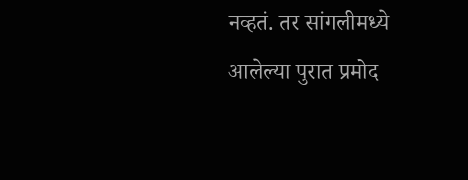नव्हतं. तर सांगलीमध्ये आलेल्या पुरात प्रमोद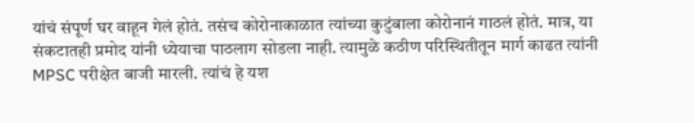यांचं संपूर्ण घर वाहून गेलं होतं. तसंच कोरोनाकाळात त्यांच्या कुटुंबाला कोरोनानं गाठलं होतं. मात्र, या संकटातही प्रमोद यांनी ध्येयाचा पाठलाग सोडला नाही. त्यामुळे कठीण परिस्थितीतून मार्ग काढत त्यांनी MPSC परीक्षेत बाजी मारली. त्यांचं हे यश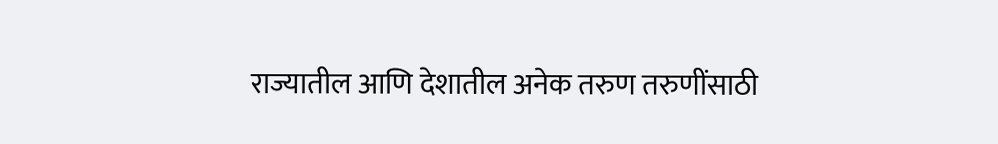राज्यातील आणि देशातील अनेक तरुण तरुणींसाठी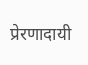प्रेरणादायी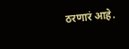ठरणारं आहे.